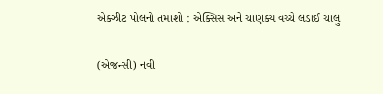એક્ઝીટ પોલનો તમાશો : એક્સિસ અને ચાણક્ય વચ્ચે લડાઈ ચાલુ

(એજન્સી) નવી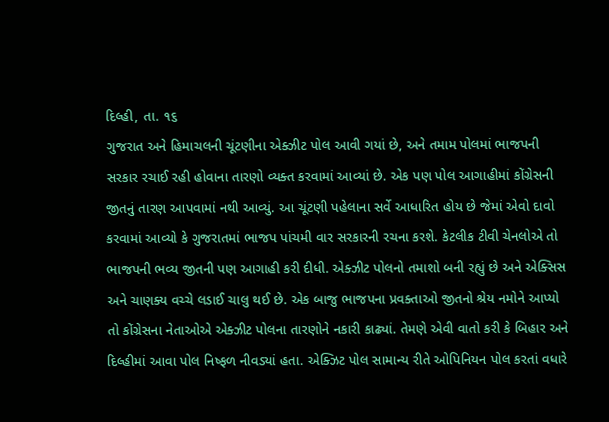દિલ્હી, તા. ૧૬
ગુજરાત અને હિમાચલની ચૂંટણીના એક્ઝીટ પોલ આવી ગયાં છે, અને તમામ પોલમાં ભાજપની સરકાર રચાઈ રહી હોવાના તારણો વ્યક્ત કરવામાં આવ્યાં છે. એક પણ પોલ આગાહીમાં કોંગ્રેસની જીતનું તારણ આપવામાં નથી આવ્યું. આ ચૂંટણી પહેલાના સર્વે આધારિત હોય છે જેમાં એવો દાવો કરવામાં આવ્યો કે ગુજરાતમાં ભાજપ પાંચમી વાર સરકારની રચના કરશે. કેટલીક ટીવી ચેનલોએ તો ભાજપની ભવ્ય જીતની પણ આગાહી કરી દીધી. એક્ઝીટ પોલનો તમાશો બની રહ્યું છે અને એક્સિસ અને ચાણક્ય વચ્ચે લડાઈ ચાલુ થઈ છે. એક બાજુ ભાજપના પ્રવક્તાઓ જીતનો શ્રેય નમોને આપ્યો તો કોંગ્રેસના નેતાઓએ એક્ઝીટ પોલના તારણોને નકારી કાઢ્યાં. તેમણે એવી વાતો કરી કે બિહાર અને દિલ્હીમાં આવા પોલ નિષ્ફળ નીવડ્યાં હતા. એક્ઝિટ પોલ સામાન્ય રીતે ઓપિનિયન પોલ કરતાં વધારે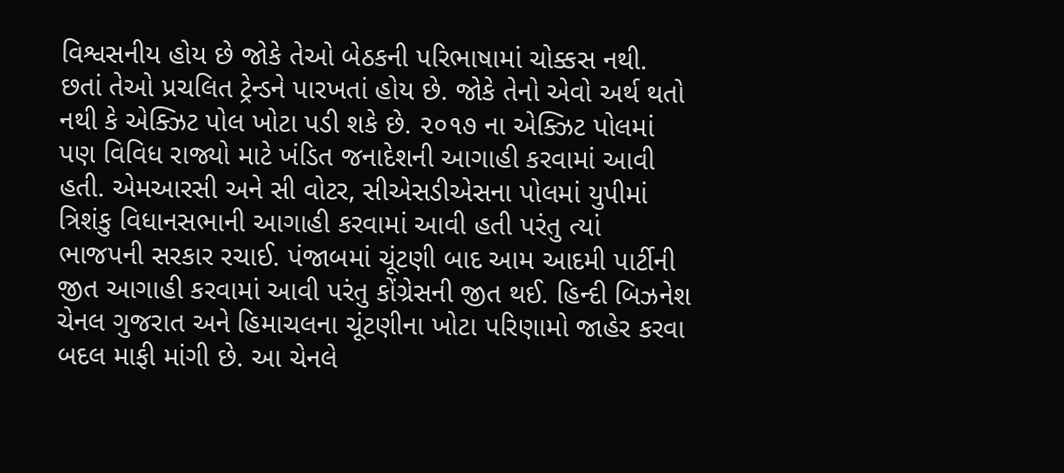વિશ્વસનીય હોય છે જોકે તેઓ બેઠકની પરિભાષામાં ચોક્કસ નથી. છતાં તેઓ પ્રચલિત ટ્રેન્ડને પારખતાં હોય છે. જોકે તેનો એવો અર્થ થતો નથી કે એક્ઝિટ પોલ ખોટા પડી શકે છે. ૨૦૧૭ ના એક્ઝિટ પોલમાં પણ વિવિધ રાજ્યો માટે ખંડિત જનાદેશની આગાહી કરવામાં આવી હતી. એમઆરસી અને સી વોટર, સીએસડીએસના પોલમાં યુપીમાં ત્રિશંકુ વિધાનસભાની આગાહી કરવામાં આવી હતી પરંતુ ત્યાં ભાજપની સરકાર રચાઈ. પંજાબમાં ચૂંટણી બાદ આમ આદમી પાર્ટીની જીત આગાહી કરવામાં આવી પરંતુ કોંગ્રેસની જીત થઈ. હિન્દી બિઝનેશ ચેનલ ગુજરાત અને હિમાચલના ચૂંટણીના ખોટા પરિણામો જાહેર કરવા બદલ માફી માંગી છે. આ ચેનલે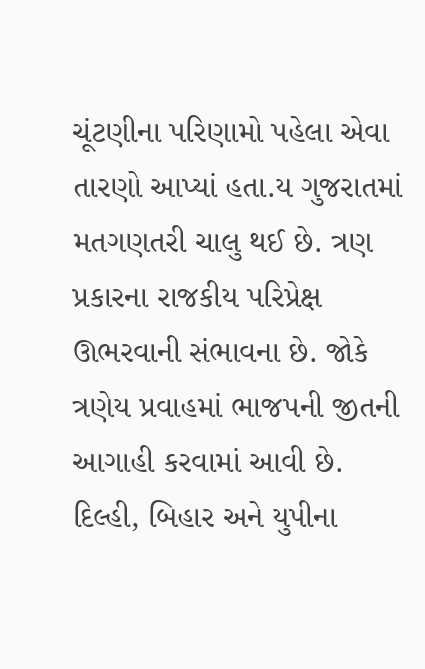ચૂંટણીના પરિણામો પહેલા એવા તારણો આપ્યાં હતા.ય ગુજરાતમાં મતગણતરી ચાલુ થઈ છે. ત્રણ પ્રકારના રાજકીય પરિપ્રેક્ષ ઊભરવાની સંભાવના છે. જોકે ત્રણેય પ્રવાહમાં ભાજપની જીતની આગાહી કરવામાં આવી છે. દિલ્હી, બિહાર અને યુપીના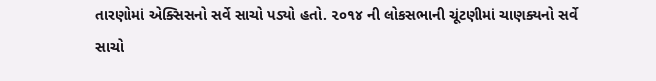તારણોમાં એક્સિસનો સર્વે સાચો પડ્યો હતો. ૨૦૧૪ ની લોકસભાની ચૂંટણીમાં ચાણક્યનો સર્વે સાચો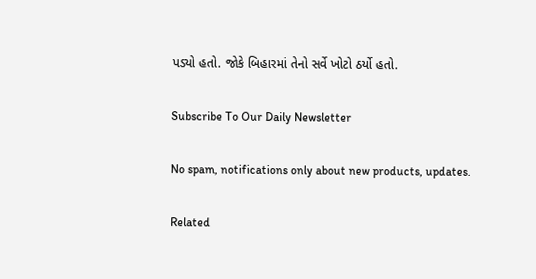પડ્યો હતો. જોકે બિહારમાં તેનો સર્વે ખોટો ઠર્યો હતો.

Subscribe To Our Daily Newsletter

No spam, notifications only about new products, updates.

Related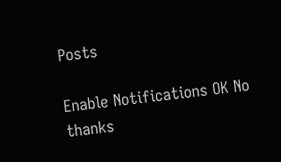Posts

Enable Notifications OK No thanks